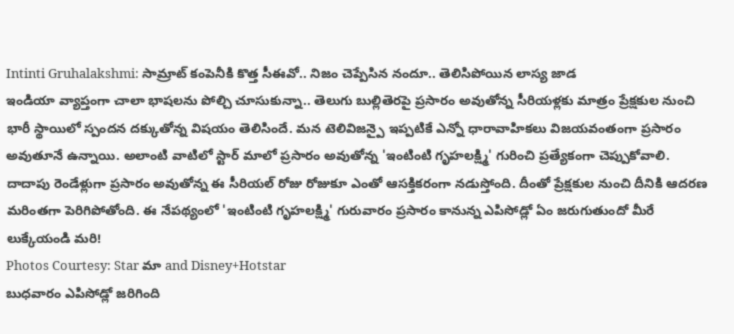Intinti Gruhalakshmi: సామ్రాట్ కంపెనీకి కొత్త సీఈవో.. నిజం చెప్పేసిన నందూ.. తెలిసిపోయిన లాస్య జాడ
ఇండియా వ్యాప్తంగా చాలా భాషలను పోల్చి చూసుకున్నా.. తెలుగు బుల్లితెరపై ప్రసారం అవుతోన్న సీరియళ్లకు మాత్రం ప్రేక్షకుల నుంచి భారీ స్థాయిలో స్పందన దక్కుతోన్న విషయం తెలిసిందే. మన టెలివిజన్పై ఇప్పటికే ఎన్నో ధారావాహికలు విజయవంతంగా ప్రసారం అవుతూనే ఉన్నాయి. అలాంటి వాటిలో స్టార్ మాలో ప్రసారం అవుతోన్న 'ఇంటింటి గృహలక్ష్మి' గురించి ప్రత్యేకంగా చెప్పుకోవాలి. దాదాపు రెండేళ్లుగా ప్రసారం అవుతోన్న ఈ సీరియల్ రోజు రోజుకూ ఎంతో ఆసక్తికరంగా నడుస్తోంది. దీంతో ప్రేక్షకుల నుంచి దీనికి ఆదరణ మరింతగా పెరిగిపోతోంది. ఈ నేపథ్యంలో 'ఇంటింటి గృహలక్ష్మి' గురువారం ప్రసారం కానున్న ఎపిసోడ్లో ఏం జరుగుతుందో మీరే లుక్కేయండి మరి!
Photos Courtesy: Star మా and Disney+Hotstar
బుధవారం ఎపిసోడ్లో జరిగింది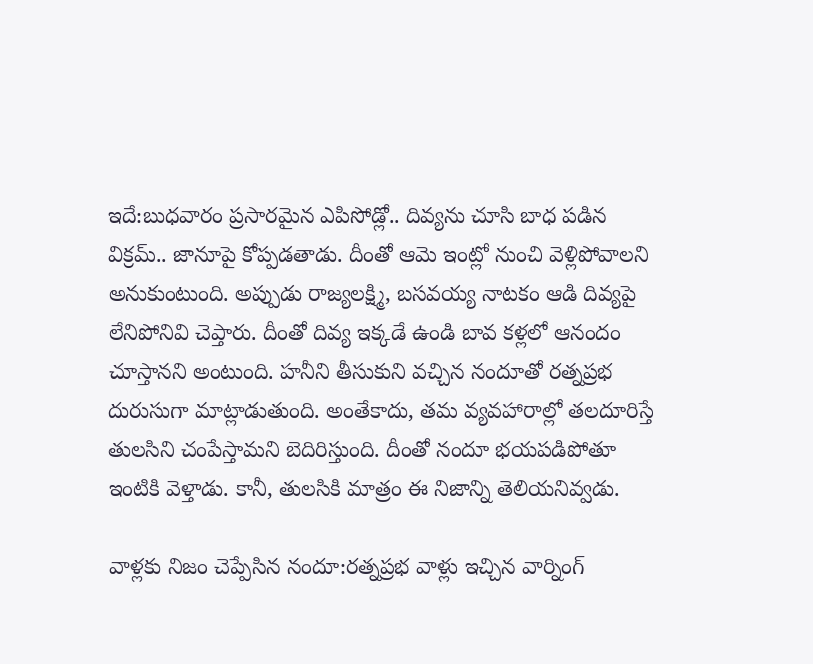ఇదే:బుధవారం ప్రసారమైన ఎపిసోడ్లో.. దివ్యను చూసి బాధ పడిన విక్రమ్.. జానూపై కోప్పడతాడు. దీంతో ఆమె ఇంట్లో నుంచి వెళ్లిపోవాలని అనుకుంటుంది. అప్పుడు రాజ్యలక్ష్మి, బసవయ్య నాటకం ఆడి దివ్యపై లేనిపోనివి చెప్తారు. దీంతో దివ్య ఇక్కడే ఉండి బావ కళ్లలో ఆనందం చూస్తానని అంటుంది. హనీని తీసుకుని వచ్చిన నందూతో రత్నప్రభ దురుసుగా మాట్లాడుతుంది. అంతేకాదు, తమ వ్యవహారాల్లో తలదూరిస్తే తులసిని చంపేస్తామని బెదిరిస్తుంది. దీంతో నందూ భయపడిపోతూ ఇంటికి వెళ్తాడు. కానీ, తులసికి మాత్రం ఈ నిజాన్ని తెలియనివ్వడు.

వాళ్లకు నిజం చెప్పేసిన నందూ:రత్నప్రభ వాళ్లు ఇచ్చిన వార్నింగ్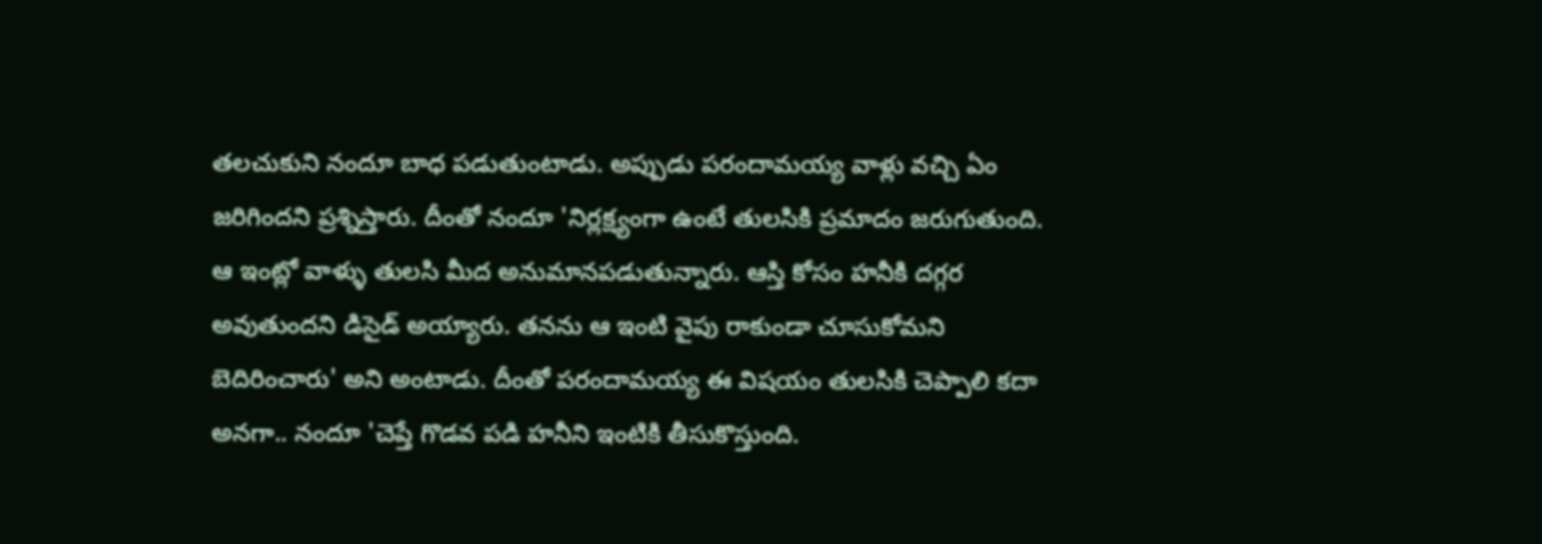తలచుకుని నందూ బాధ పడుతుంటాడు. అప్పుడు పరందామయ్య వాళ్లు వచ్చి ఏం జరిగిందని ప్రశ్నిస్తారు. దీంతో నందూ 'నిర్లక్ష్యంగా ఉంటే తులసికి ప్రమాదం జరుగుతుంది. ఆ ఇంట్లో వాళ్ళు తులసి మీద అనుమానపడుతున్నారు. ఆస్తి కోసం హనీకి దగ్గర అవుతుందని డిసైడ్ అయ్యారు. తనను ఆ ఇంటి వైపు రాకుండా చూసుకోమని బెదిరించారు' అని అంటాడు. దీంతో పరందామయ్య ఈ విషయం తులసికి చెప్పాలి కదా అనగా.. నందూ 'చెప్తే గొడవ పడి హనీని ఇంటికి తీసుకొస్తుంది.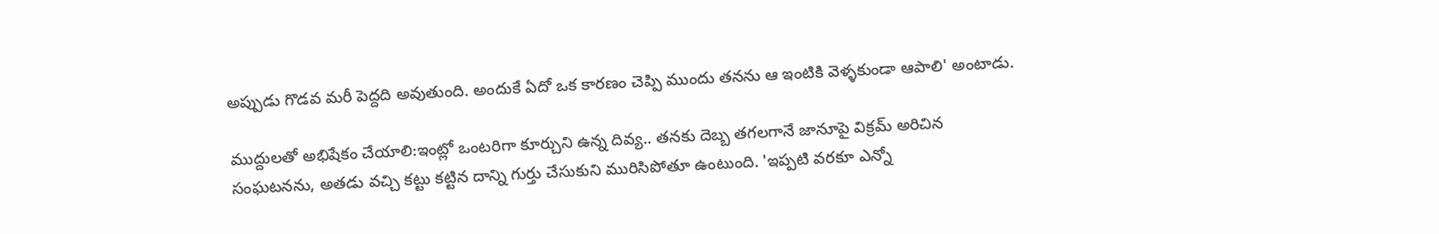అప్పుడు గొడవ మరీ పెద్దది అవుతుంది. అందుకే ఏదో ఒక కారణం చెప్పి ముందు తనను ఆ ఇంటికి వెళ్ళకుండా ఆపాలి' అంటాడు.

ముద్దులతో అభిషేకం చేయాలి:ఇంట్లో ఒంటరిగా కూర్చుని ఉన్న దివ్య.. తనకు దెబ్బ తగలగానే జానూపై విక్రమ్ అరిచిన సంఘటనను, అతడు వచ్చి కట్టు కట్టిన దాన్ని గుర్తు చేసుకుని మురిసిపోతూ ఉంటుంది. 'ఇప్పటి వరకూ ఎన్నో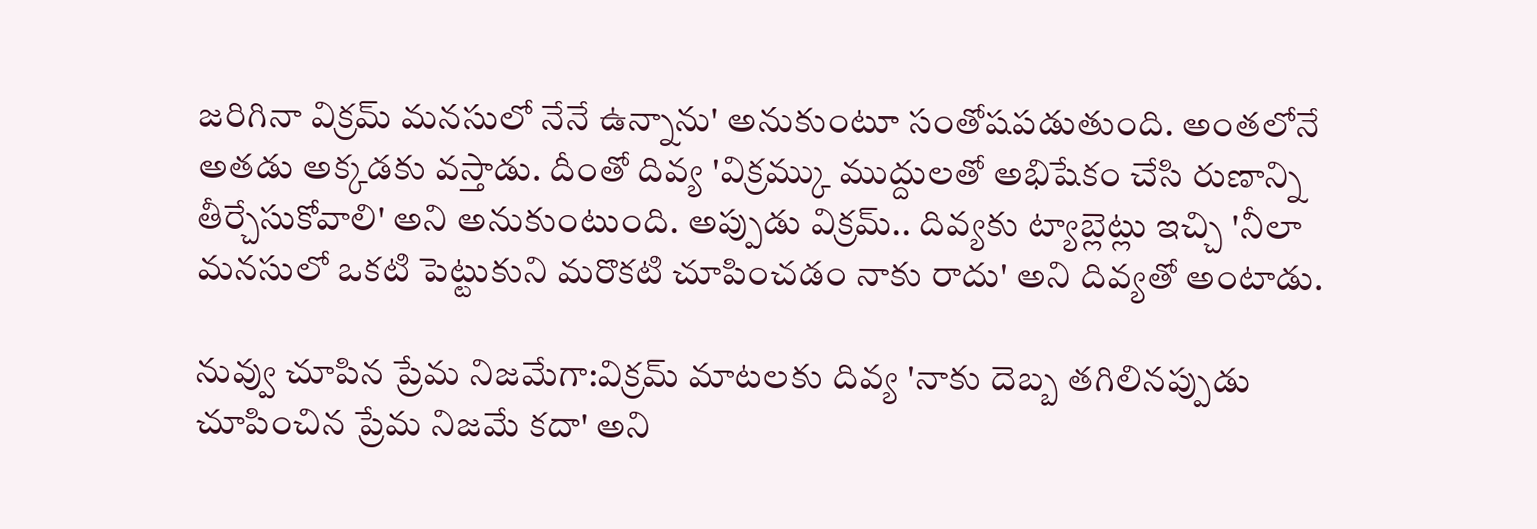జరిగినా విక్రమ్ మనసులో నేనే ఉన్నాను' అనుకుంటూ సంతోషపడుతుంది. అంతలోనే అతడు అక్కడకు వస్తాడు. దీంతో దివ్య 'విక్రమ్కు ముద్దులతో అభిషేకం చేసి రుణాన్ని తీర్చేసుకోవాలి' అని అనుకుంటుంది. అప్పుడు విక్రమ్.. దివ్యకు ట్యాబ్లెట్లు ఇచ్చి 'నీలా మనసులో ఒకటి పెట్టుకుని మరొకటి చూపించడం నాకు రాదు' అని దివ్యతో అంటాడు.

నువ్వు చూపిన ప్రేమ నిజమేగా:విక్రమ్ మాటలకు దివ్య 'నాకు దెబ్బ తగిలినప్పుడు చూపించిన ప్రేమ నిజమే కదా' అని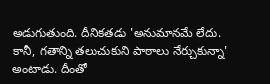అడుగుతుంది. దీనికతడు 'అనుమానమే లేదు. కానీ, గతాన్ని తలుచుకుని పాఠాలు నేర్చుకున్నా' అంటాడు. దీంతో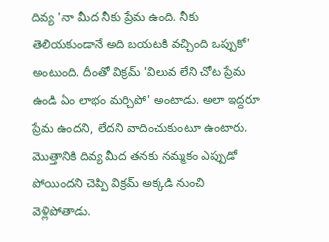దివ్య 'నా మీద నీకు ప్రేమ ఉంది. నీకు తెలియకుండానే అది బయటకి వచ్చింది ఒప్పుకో' అంటుంది. దీంతో విక్రమ్ 'విలువ లేని చోట ప్రేమ ఉండి ఏం లాభం మర్చిపో' అంటాడు. అలా ఇద్దరూ ప్రేమ ఉందని, లేదని వాదించుకుంటూ ఉంటారు. మొత్తానికి దివ్య మీద తనకు నమ్మకం ఎప్పుడో పోయిందని చెప్పి విక్రమ్ అక్కడి నుంచి వెళ్లిపోతాడు.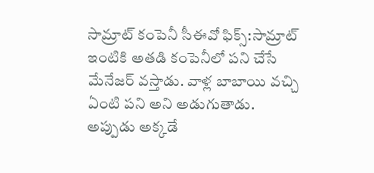సామ్రాట్ కంపెనీ సీఈవో ఫిక్స్:సామ్రాట్ ఇంటికి అతడి కంపెనీలో పని చేసే మేనేజర్ వస్తాడు. వాళ్ల బాబాయి వచ్చి ఏంటి పని అని అడుగుతాడు. అప్పుడు అక్కడే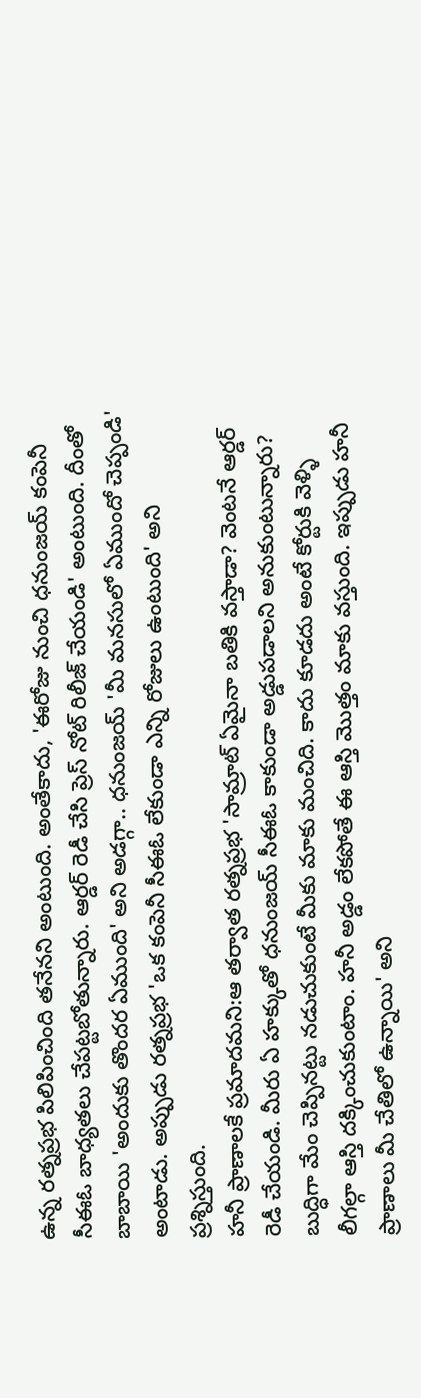ఉన్న రత్నప్రభ పిలిపించింది తనేనని అంటుంది. అంతేకాదు, 'ఈరోజు నుంచి ధనుంజయ్ కంపెనీ సీఈఓ బాధ్యతలు చేపట్టబోతున్నారు. ఆర్డర్ రెడీ చేసి ప్రెస్ నోట్ రిలీజ్ చేయండి' అంటుంది. దీంతో బాబాయి 'అందుకు తొందర ఏముంది' అని అడగ్గా.. ధనుంజయ్ 'మీ మనసులో ఏముందో చెప్పండి' అంటాడు. అప్పుడు రత్నప్రభ 'ఒక కంపెనీ సీఈఓ లేకుండా ఎన్ని రోజులు ఉంటుంది' అని ప్రశ్నిస్తుంది.
హనీ ప్రాణాలకే ప్రమాదమని:ఆ తర్వాత రత్నప్రభ 'సామ్రాట్ ఏమైనా బతికి వస్తాడా? వెంటనే ఆర్డర్ రెడీ చేయండి. మీరు ఏ హక్కుతో ధనుంజయ్ సీఈఓ కాకుండా అడ్డుపడాలని అనుకుంటున్నారు? బుద్ధిగా మేం చెప్పినట్టు నడుచుకుంటే మీకు మాకు మంచిది. కాదు కూడదు అంటే కోర్టుకి వెళ్ళి లీగల్గా ఆస్తి దక్కించుకుంటాం. హనీ అడ్డం లేకపోతే ఈ ఆస్తి మొత్తం మాకు వస్తుంది. ఇప్పుడు హనీ ప్రాణాలు మీ చేతిలో ఉన్నాయి' అని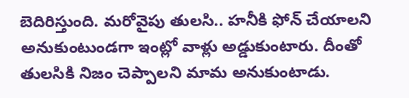బెదిరిస్తుంది. మరోవైపు తులసి.. హనీకి ఫోన్ చేయాలని అనుకుంటుండగా ఇంట్లో వాళ్లు అడ్డుకుంటారు. దీంతో తులసికి నిజం చెప్పాలని మామ అనుకుంటాడు.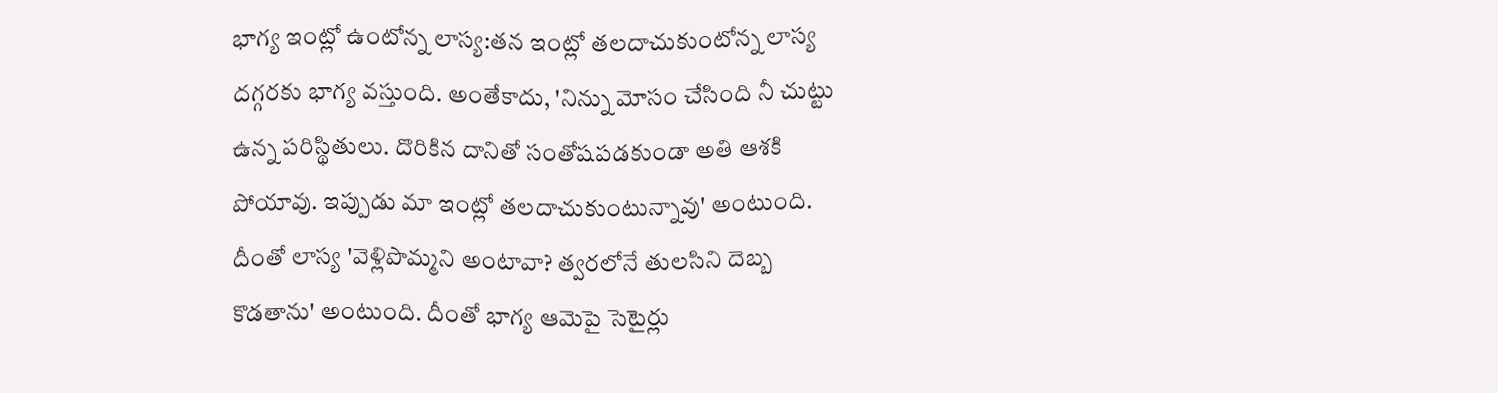భాగ్య ఇంట్లో ఉంటోన్న లాస్య:తన ఇంట్లో తలదాచుకుంటోన్న లాస్య దగ్గరకు భాగ్య వస్తుంది. అంతేకాదు, 'నిన్ను మోసం చేసింది నీ చుట్టు ఉన్న పరిస్థితులు. దొరికిన దానితో సంతోషపడకుండా అతి ఆశకి పోయావు. ఇప్పుడు మా ఇంట్లో తలదాచుకుంటున్నావు' అంటుంది. దీంతో లాస్య 'వెళ్లిపొమ్మని అంటావా? త్వరలోనే తులసిని దెబ్బ కొడతాను' అంటుంది. దీంతో భాగ్య ఆమెపై సెటైర్లు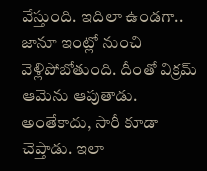వేస్తుంది. ఇదిలా ఉండగా.. జానూ ఇంట్లో నుంచి వెళ్లిపోబోతుంది. దీంతో విక్రమ్ ఆమెను ఆపుతాడు. అంతేకాదు, సారీ కూడా చెప్తాడు. ఇలా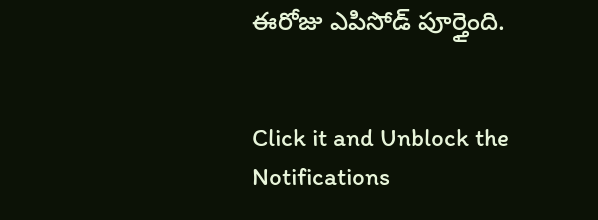ఈరోజు ఎపిసోడ్ పూర్తైంది.


Click it and Unblock the Notifications